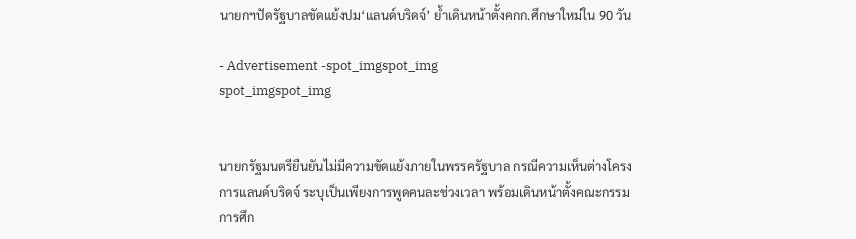นายกฯปัดรัฐบาลขัดแย้งปม‘แลนด์บริดจ์’ ย้ำเดินหน้าตั้งคกก.ศึกษาใหม่ใน 90 วัน

- Advertisement -spot_imgspot_img
spot_imgspot_img


นายกรัฐมนตรียืนยันไม่มีความขัดแย้งภายในพรรครัฐบาล กรณีความเห็นต่างโครงการแลนด์บริดจ์ ระบุเป็นเพียงการพูดคนละช่วงเวลา พร้อมเดินหน้าตั้งคณะกรรมการศึก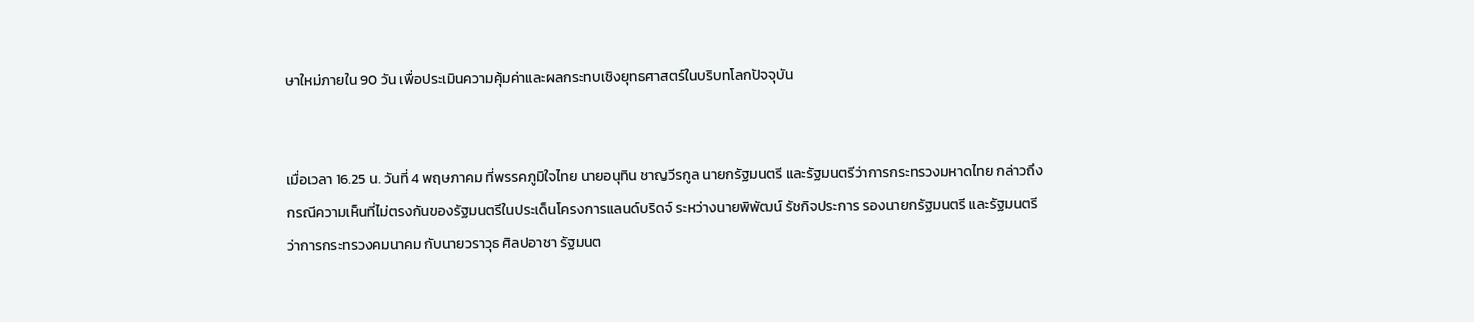ษาใหม่ภายใน 90 วัน เพื่อประเมินความคุ้มค่าและผลกระทบเชิงยุทธศาสตร์ในบริบทโลกปัจจุบัน


เมื่อเวลา 16.25 น. วันที่ 4 พฤษภาคม ที่พรรคภูมิใจไทย นายอนุทิน ชาญวีรกูล นายกรัฐมนตรี และรัฐมนตรีว่าการกระทรวงมหาดไทย กล่าวถึงกรณีความเห็นที่ไม่ตรงกันของรัฐมนตรีในประเด็นโครงการแลนด์บริดจ์ ระหว่างนายพิพัฒน์ รัชกิจประการ รองนายกรัฐมนตรี และรัฐมนตรีว่าการกระทรวงคมนาคม กับนายวราวุธ ศิลปอาชา รัฐมนต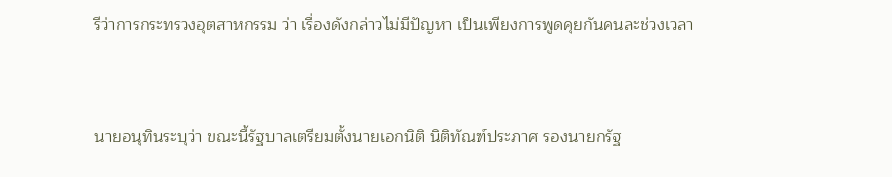รีว่าการกระทรวงอุตสาหกรรม ว่า เรื่องดังกล่าวไม่มีปัญหา เป็นเพียงการพูดคุยกันคนละช่วงเวลา


นายอนุทินระบุว่า ขณะนี้รัฐบาลเตรียมตั้งนายเอกนิติ นิติทัณฑ์ประภาศ รองนายกรัฐ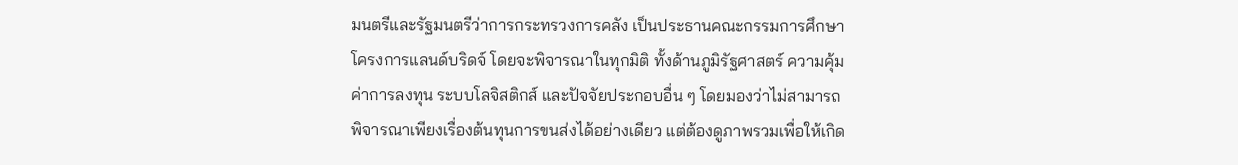มนตรีและรัฐมนตรีว่าการกระทรวงการคลัง เป็นประธานคณะกรรมการศึกษาโครงการแลนด์บริดจ์ โดยจะพิจารณาในทุกมิติ ทั้งด้านภูมิรัฐศาสตร์ ความคุ้มค่าการลงทุน ระบบโลจิสติกส์ และปัจจัยประกอบอื่น ๆ โดยมองว่าไม่สามารถพิจารณาเพียงเรื่องต้นทุนการขนส่งได้อย่างเดียว แต่ต้องดูภาพรวมเพื่อให้เกิด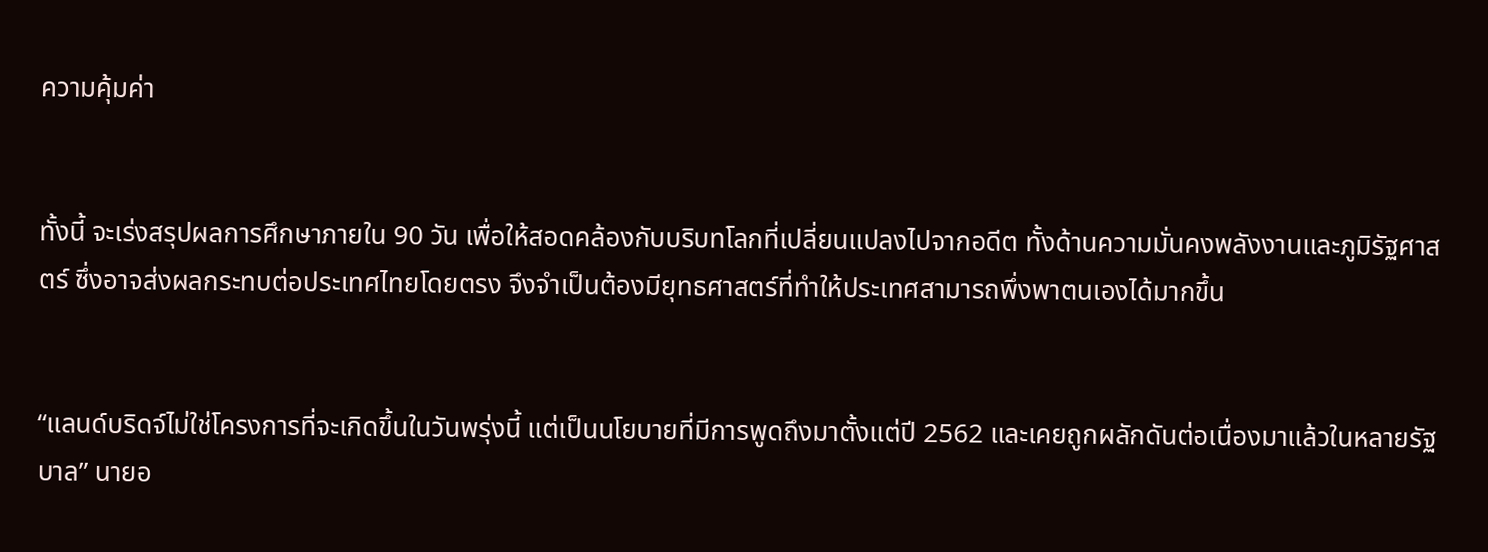ความคุ้มค่า


ทั้งนี้ จะเร่งสรุปผลการศึกษาภายใน 90 วัน เพื่อให้สอดคล้องกับบริบทโลกที่เปลี่ยนแปลงไปจากอดีต ทั้งด้านความมั่นคงพลังงานและภูมิรัฐศาสตร์ ซึ่งอาจส่งผลกระทบต่อประเทศไทยโดยตรง จึงจำเป็นต้องมียุทธศาสตร์ที่ทำให้ประเทศสามารถพึ่งพาตนเองได้มากขึ้น


“แลนด์บริดจ์ไม่ใช่โครงการที่จะเกิดขึ้นในวันพรุ่งนี้ แต่เป็นนโยบายที่มีการพูดถึงมาตั้งแต่ปี 2562 และเคยถูกผลักดันต่อเนื่องมาแล้วในหลายรัฐบาล” นายอ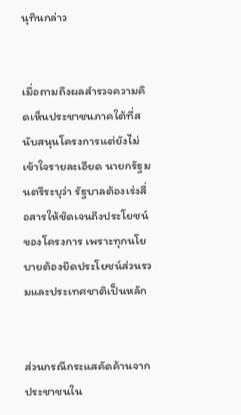นุทินกล่าว


เมื่อถามถึงผลสำรวจความคิดเห็นประชาชนภาคใต้ที่สนับสนุนโครงการแต่ยังไม่เข้าใจรายละเอียด นายกรัฐมนตรีระบุว่า รัฐบาลต้องเร่งสื่อสารให้ชัดเจนถึงประโยชน์ของโครงการ เพราะทุกนโยบายต้องยึดประโยชน์ส่วนรวมและประเทศชาติเป็นหลัก


ส่วนกรณีกระแสคัดค้านจากประชาชนใน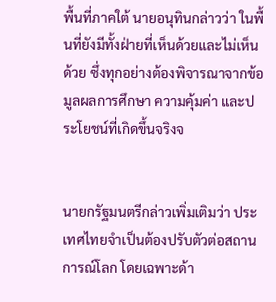พื้นที่ภาคใต้ นายอนุทินกล่าวว่า ในพื้นที่ยังมีทั้งฝ่ายที่เห็นด้วยและไม่เห็นด้วย ซึ่งทุกอย่างต้องพิจารณาจากข้อมูลผลการศึกษา ความคุ้มค่า และประโยชน์ที่เกิดขึ้นจริงจ


นายกรัฐมนตรีกล่าวเพิ่มเติมว่า ประเทศไทยจำเป็นต้องปรับตัวต่อสถานการณ์โลก โดยเฉพาะด้า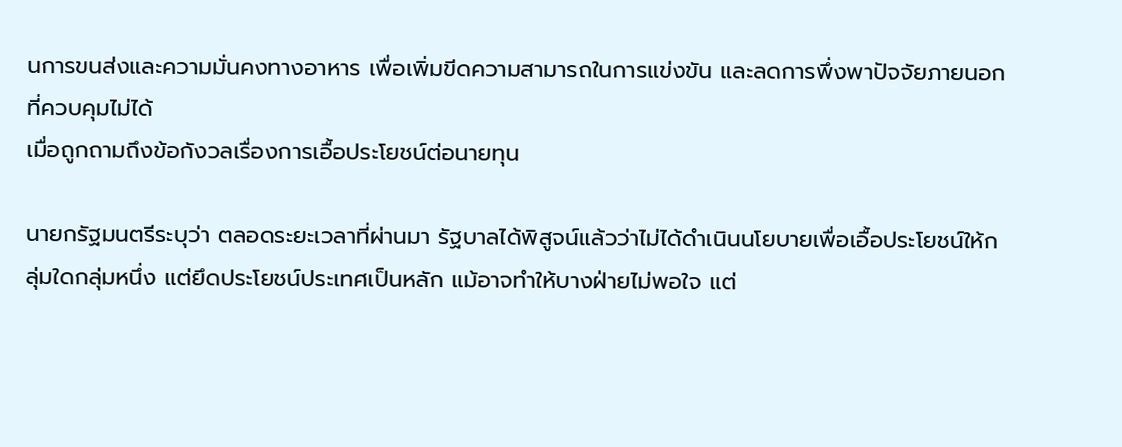นการขนส่งและความมั่นคงทางอาหาร เพื่อเพิ่มขีดความสามารถในการแข่งขัน และลดการพึ่งพาปัจจัยภายนอกที่ควบคุมไม่ได้
เมื่อถูกถามถึงข้อกังวลเรื่องการเอื้อประโยชน์ต่อนายทุน

นายกรัฐมนตรีระบุว่า ตลอดระยะเวลาที่ผ่านมา รัฐบาลได้พิสูจน์แล้วว่าไม่ได้ดำเนินนโยบายเพื่อเอื้อประโยชน์ให้กลุ่มใดกลุ่มหนึ่ง แต่ยึดประโยชน์ประเทศเป็นหลัก แม้อาจทำให้บางฝ่ายไม่พอใจ แต่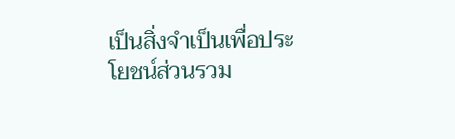เป็นสิ่งจำเป็นเพื่อประโยชน์ส่วนรวม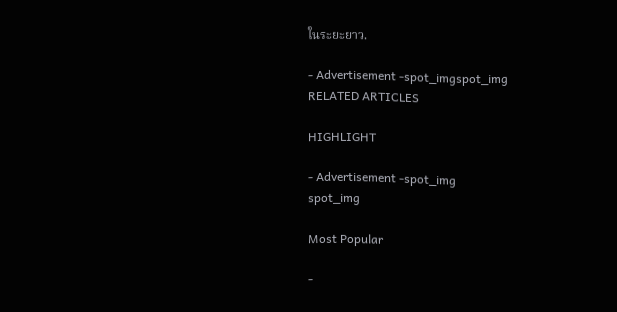ในระยะยาว.

- Advertisement -spot_imgspot_img
RELATED ARTICLES

HIGHLIGHT

- Advertisement -spot_img
spot_img

Most Popular

-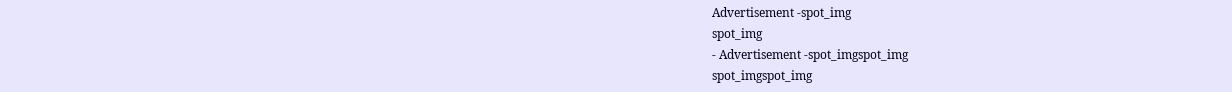Advertisement -spot_img
spot_img
- Advertisement -spot_imgspot_img
spot_imgspot_img